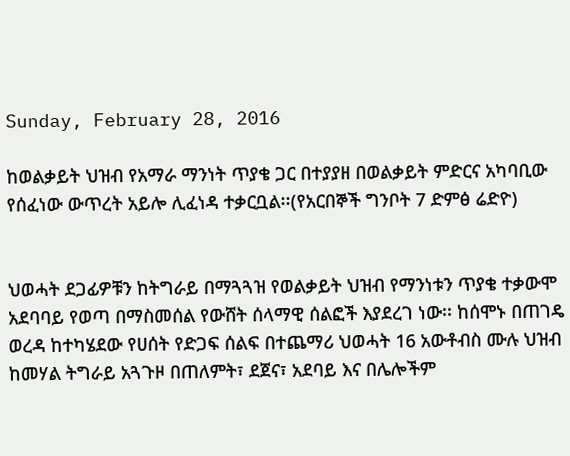Sunday, February 28, 2016

ከወልቃይት ህዝብ የአማራ ማንነት ጥያቄ ጋር በተያያዘ በወልቃይት ምድርና አካባቢው የሰፈነው ውጥረት አይሎ ሊፈነዳ ተቃርቧል፡፡(የአርበኞች ግንቦት 7 ድምፅ ሬድዮ)


ህወሓት ደጋፊዎቹን ከትግራይ በማጓጓዝ የወልቃይት ህዝብ የማንነቱን ጥያቄ ተቃውሞ አደባባይ የወጣ በማስመሰል የውሸት ሰላማዊ ሰልፎች እያደረገ ነው፡፡ ከሰሞኑ በጠገዴ ወረዳ ከተካሄደው የሀሰት የድጋፍ ሰልፍ በተጨማሪ ህወሓት 16 አውቶብስ ሙሉ ህዝብ ከመሃል ትግራይ አጓጉዞ በጠለምት፣ ደጀና፣ አደባይ እና በሌሎችም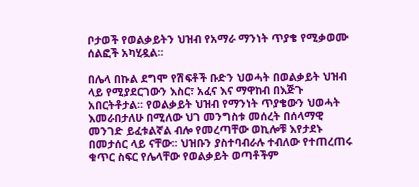ቦታወች የወልቃይትን ህዝብ የአማራ ማንነት ጥያቄ የሚቃወሙ ሰልፎች አካሂዷል፡፡

በሌላ በኩል ደግሞ የሽፍቶች ቡድን ህወሓት በወልቃይት ህዝብ ላይ የሚያደርገውን እስር፣ አፈና እና ማዋከብ በእጅጉ አበርትቶታል፡፡ የወልቃይት ህዝብ የማንነት ጥያቄውን ህወሓት እመራበታለሁ በሚለው ህገ መንግስቱ መሰረት በሰላማዊ መንገድ ይፈቱልኛል ብሎ የመረጣቸው ወኪሎቹ እየታደኑ በመታሰር ላይ ናቸው፡፡ ህዝቡን ያስተባብራሉ ተብለው የተጠረጠሩ ቁጥር ስፍር የሌላቸው የወልቃይት ወጣቶችም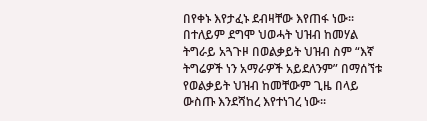በየቀኑ እየታፈኑ ደብዛቸው እየጠፋ ነው፡፡ በተለይም ደግሞ ህወሓት ህዝብ ከመሃል ትግራይ አጓጉዞ በወልቃይት ህዝብ ስም “እኛ ትግሬዎች ነን አማራዎች አይደለንም” በማሰኘቱ የወልቃይት ህዝብ ከመቸውም ጊዜ በላይ ውስጡ እንደሻከረ እየተነገረ ነው፡፡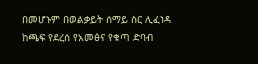በመሆኑም በወልቃይት ሰማይ ስር ሊፈነዳ ከጫፍ የደረሰ የአመፅና የቁጣ ድባብ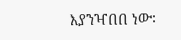እያንዣበበ ነው፡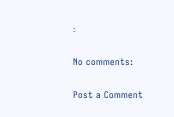፡

No comments:

Post a Comment